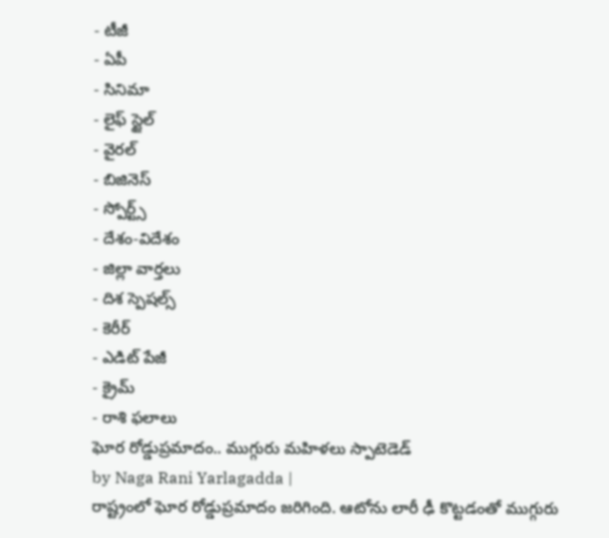- టీజీ
- ఏపీ
- సినిమా
- లైఫ్ స్టైల్
- వైరల్
- బిజినెస్
- స్పోర్ట్స్
- దేశం-విదేశం
- జిల్లా వార్తలు
- దిశ స్పెషల్స్
- కెరీర్
- ఎడిట్ పేజీ
- క్రైమ్
- రాశి ఫలాలు
ఘోర రోడ్డుప్రమాదం.. ముగ్గురు మహిళలు స్పాటెడెడ్
by Naga Rani Yarlagadda |
రాష్ట్రంలో ఘోర రోడ్డుప్రమాదం జరిగింది. ఆటోను లారీ ఢీ కొట్టడంతో ముగ్గురు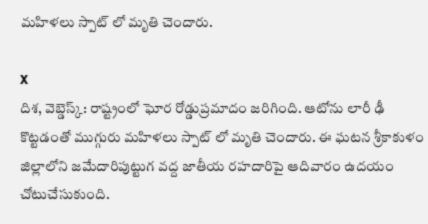మహిళలు స్పాట్ లో మృతి చెందారు.

X
దిశ, వెబ్డెస్క్: రాష్ట్రంలో ఘోర రోడ్డుప్రమాదం జరిగింది. ఆటోను లారీ ఢీ కొట్టడంతో ముగ్గురు మహిళలు స్పాట్ లో మృతి చెందారు. ఈ ఘటన శ్రీకాకుళం జిల్లాలోని జమేదారిపుట్టుగ వద్ద జాతీయ రహదారిపై ఆదివారం ఉదయం చోటుచేసుకుంది.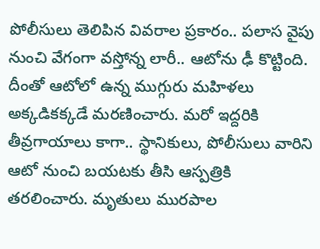పోలీసులు తెలిపిన వివరాల ప్రకారం.. పలాస వైపు నుంచి వేగంగా వస్తోన్న లారీ.. ఆటోను ఢీ కొట్టింది. దీంతో ఆటోలో ఉన్న ముగ్గురు మహిళలు అక్కడికక్కడే మరణించారు. మరో ఇద్దరికి తీవ్రగాయాలు కాగా.. స్థానికులు, పోలీసులు వారిని ఆటో నుంచి బయటకు తీసి ఆస్పత్రికి తరలించారు. మృతులు మురపాల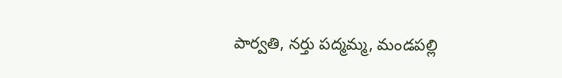పార్వతి, నర్తు పద్మమ్మ, మండపల్లి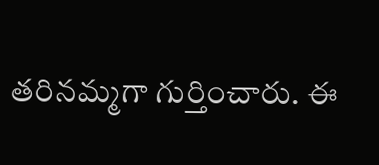తరినమ్మగా గుర్తించారు. ఈ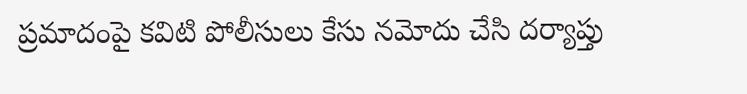ప్రమాదంపై కవిటి పోలీసులు కేసు నమోదు చేసి దర్యాప్తు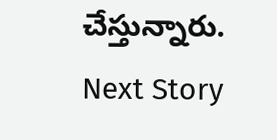చేస్తున్నారు.
Next Story